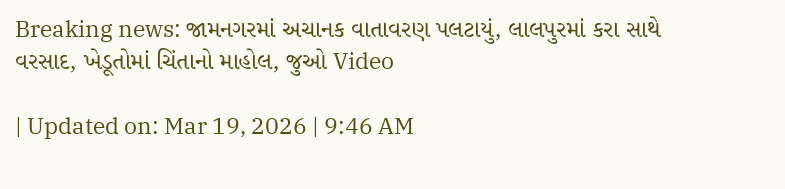Breaking news: જામનગરમાં અચાનક વાતાવરણ પલટાયું, લાલપુરમાં કરા સાથે વરસાદ, ખેડૂતોમાં ચિંતાનો માહોલ, જુઓ Video

| Updated on: Mar 19, 2026 | 9:46 AM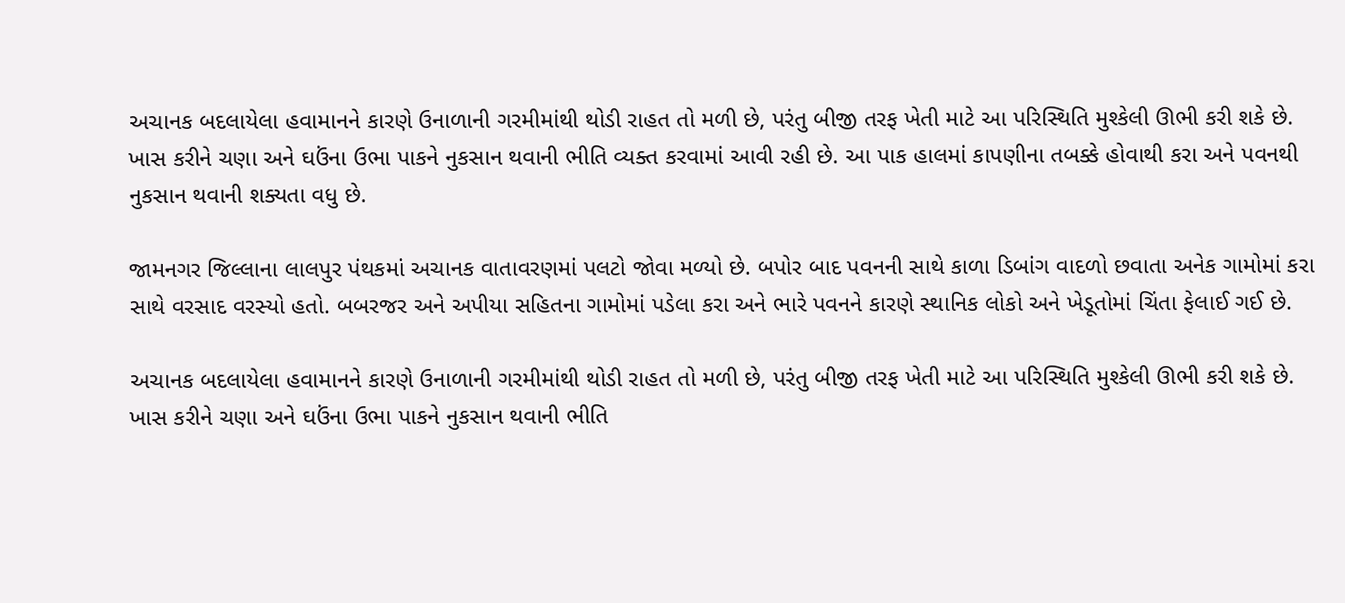અચાનક બદલાયેલા હવામાનને કારણે ઉનાળાની ગરમીમાંથી થોડી રાહત તો મળી છે, પરંતુ બીજી તરફ ખેતી માટે આ પરિસ્થિતિ મુશ્કેલી ઊભી કરી શકે છે. ખાસ કરીને ચણા અને ઘઉંના ઉભા પાકને નુકસાન થવાની ભીતિ વ્યક્ત કરવામાં આવી રહી છે. આ પાક હાલમાં કાપણીના તબક્કે હોવાથી કરા અને પવનથી નુકસાન થવાની શક્યતા વધુ છે.

જામનગર જિલ્લાના લાલપુર પંથકમાં અચાનક વાતાવરણમાં પલટો જોવા મળ્યો છે. બપોર બાદ પવનની સાથે કાળા ડિબાંગ વાદળો છવાતા અનેક ગામોમાં કરા સાથે વરસાદ વરસ્યો હતો. બબરજર અને અપીયા સહિતના ગામોમાં પડેલા કરા અને ભારે પવનને કારણે સ્થાનિક લોકો અને ખેડૂતોમાં ચિંતા ફેલાઈ ગઈ છે.

અચાનક બદલાયેલા હવામાનને કારણે ઉનાળાની ગરમીમાંથી થોડી રાહત તો મળી છે, પરંતુ બીજી તરફ ખેતી માટે આ પરિસ્થિતિ મુશ્કેલી ઊભી કરી શકે છે. ખાસ કરીને ચણા અને ઘઉંના ઉભા પાકને નુકસાન થવાની ભીતિ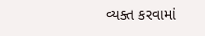વ્યક્ત કરવામાં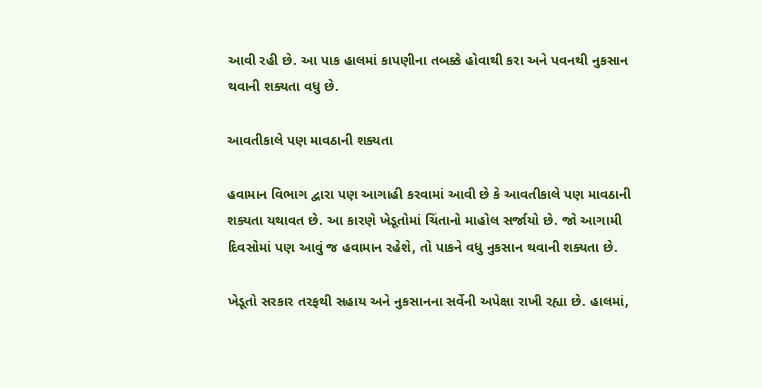આવી રહી છે. આ પાક હાલમાં કાપણીના તબક્કે હોવાથી કરા અને પવનથી નુકસાન થવાની શક્યતા વધુ છે.

આવતીકાલે પણ માવઠાની શક્યતા

હવામાન વિભાગ દ્વારા પણ આગાહી કરવામાં આવી છે કે આવતીકાલે પણ માવઠાની શક્યતા યથાવત છે. આ કારણે ખેડૂતોમાં ચિંતાનો માહોલ સર્જાયો છે. જો આગામી દિવસોમાં પણ આવું જ હવામાન રહેશે, તો પાકને વધુ નુકસાન થવાની શક્યતા છે.

ખેડૂતો સરકાર તરફથી સહાય અને નુકસાનના સર્વેની અપેક્ષા રાખી રહ્યા છે. હાલમાં,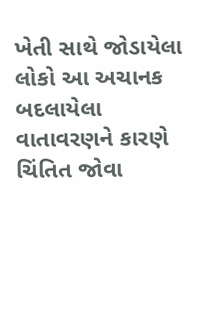ખેતી સાથે જોડાયેલા લોકો આ અચાનક બદલાયેલા વાતાવરણને કારણે ચિંતિત જોવા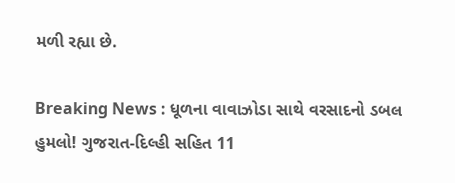મળી રહ્યા છે.

Breaking News : ધૂળના વાવાઝોડા સાથે વરસાદનો ડબલ હુમલો! ગુજરાત-દિલ્હી સહિત 11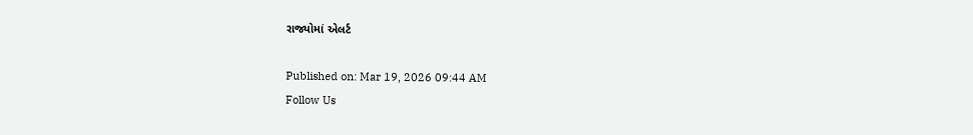રાજ્યોમાં એલર્ટ

Published on: Mar 19, 2026 09:44 AM
Follow Us